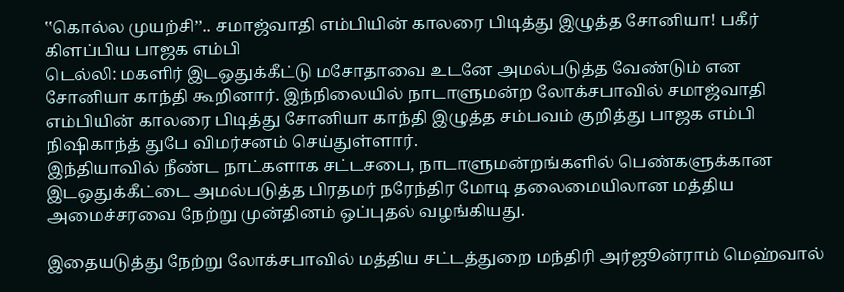‛‛கொல்ல முயற்சி’’.. சமாஜ்வாதி எம்பியின் காலரை பிடித்து இழுத்த சோனியா! பகீர் கிளப்பிய பாஜக எம்பி
டெல்லி: மகளிர் இடஒதுக்கீட்டு மசோதாவை உடனே அமல்படுத்த வேண்டும் என சோனியா காந்தி கூறினார். இந்நிலையில் நாடாளுமன்ற லோக்சபாவில் சமாஜ்வாதி எம்பியின் காலரை பிடித்து சோனியா காந்தி இழுத்த சம்பவம் குறித்து பாஜக எம்பி நிஷிகாந்த் துபே விமர்சனம் செய்துள்ளார்.
இந்தியாவில் நீண்ட நாட்களாக சட்டசபை, நாடாளுமன்றங்களில் பெண்களுக்கான இடஒதுக்கீட்டை அமல்படுத்த பிரதமர் நரேந்திர மோடி தலைமையிலான மத்திய அமைச்சரவை நேற்று முன்தினம் ஒப்புதல் வழங்கியது.

இதையடுத்து நேற்று லோக்சபாவில் மத்திய சட்டத்துறை மந்திரி அர்ஜூன்ராம் மெஹ்வால்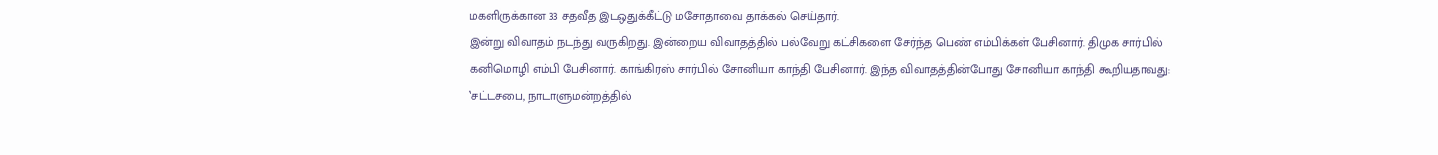மகளிருக்கான 33 சதவீத இடஒதுக்கீட்டு மசோதாவை தாக்கல் செய்தார்.
இன்று விவாதம் நடந்து வருகிறது. இன்றைய விவாதத்தில் பல்வேறு கட்சிகளை சேர்ந்த பெண் எம்பிக்கள் பேசினார். திமுக சார்பில் கனிமொழி எம்பி பேசினார். காங்கிரஸ் சார்பில் சோனியா காந்தி பேசினார். இந்த விவாதத்தின்போது சோனியா காந்தி கூறியதாவது:
‛சட்டசபை, நாடாளுமன்றத்தில்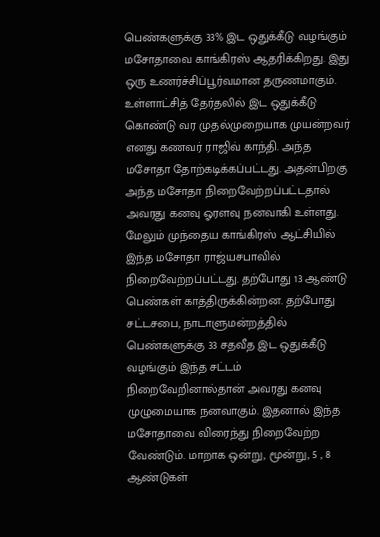பெண்களுக்கு 33% இட ஒதுக்கீடு வழங்கும் மசோதாவை காங்கிரஸ் ஆதரிக்கிறது. இது ஒரு உணர்ச்சிப்பூர்வமான தருணமாகும். உள்ளாட்சித் தேர்தலில் இட ஒதுக்கீடு கொண்டு வர முதல்முறையாக முயன்றவர் எனது கணவர் ராஜிவ் காந்தி. அந்த மசோதா தோற்கடிக்கப்பட்டது. அதன்பிறகு அந்த மசோதா நிறைவேற்றப்பட்டதால் அவரது கனவு ஓரளவு நனவாகி உள்ளது.
மேலும் முந்தைய காங்கிரஸ் ஆட்சியில் இந்த மசோதா ராஜ்யசபாவில் நிறைவேற்றப்பட்டது. தற்போது 13 ஆண்டு பெண்கள் காத்திருக்கின்றன. தற்போது சட்டசபை, நாடாளுமன்றத்தில் பெண்களுக்கு 33 சதவீத இட ஒதுக்கீடு வழங்கும் இந்த சட்டம் நிறைவேறினால்தான் அவரது கனவு முழுமையாக நனவாகும். இதனால் இந்த மசோதாவை விரைந்து நிறைவேற்ற வேண்டும். மாறாக ஒன்று, மூன்று, 5 , 8 ஆண்டுகள்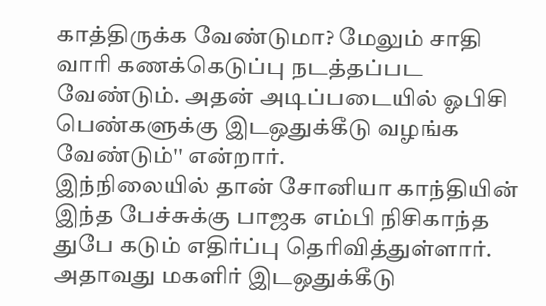காத்திருக்க வேண்டுமா? மேலும் சாதி வாரி கணக்கெடுப்பு நடத்தப்பட வேண்டும். அதன் அடிப்படையில் ஓபிசி பெண்களுக்கு இடஒதுக்கீடு வழங்க வேண்டும்'' என்றார்.
இந்நிலையில் தான் சோனியா காந்தியின் இந்த பேச்சுக்கு பாஜக எம்பி நிசிகாந்த துபே கடும் எதிர்ப்பு தெரிவித்துள்ளார். அதாவது மகளிர் இடஒதுக்கீடு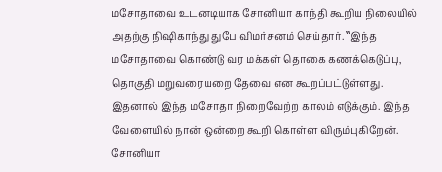மசோதாவை உடனடியாக சோனியா காந்தி கூறிய நிலையில் அதற்கு நிஷிகாந்து துபே விமர்சனம் செய்தார். ‛‛இந்த மசோதாவை கொண்டு வர மக்கள் தொகை கணக்கெடுப்பு, தொகுதி மறுவரையறை தேவை என கூறப்பட்டுள்ளது. இதனால் இந்த மசோதா நிறைவேற்ற காலம் எடுக்கும். இந்த வேளையில் நான் ஒன்றை கூறி கொள்ள விரும்புகிறேன். சோனியா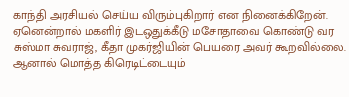காந்தி அரசியல் செய்ய விரும்புகிறார் என நினைக்கிறேன்.
ஏனென்றால் மகளிர் இடஒதுக்கீடு மசோதாவை கொண்டு வர சுஸ்மா சுவராஜ், கீதா முகர்ஜியின் பெயரை அவர் கூறவில்லை. ஆனால் மொத்த கிரெடிட்டையும்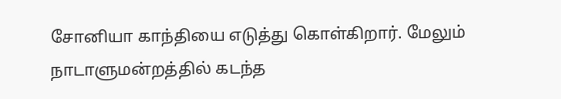சோனியா காந்தியை எடுத்து கொள்கிறார். மேலும் நாடாளுமன்றத்தில் கடந்த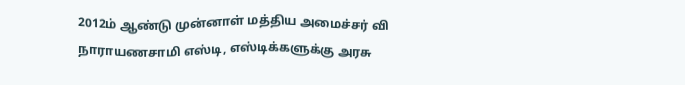2012ம் ஆண்டு முன்னாள் மத்திய அமைச்சர் வி நாராயணசாமி எஸ்டி, எஸ்டிக்களுக்கு அரசு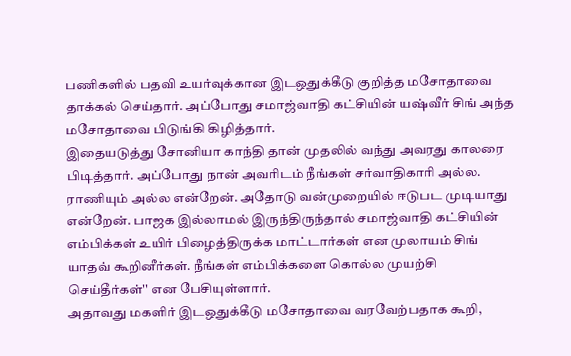பணிகளில் பதவி உயர்வுக்கான இடஒதுக்கீடு குறித்த மசோதாவை தாக்கல் செய்தார். அப்போது சமாஜ்வாதி கட்சியின் யஷ்வீர் சிங் அந்த மசோதாவை பிடுங்கி கிழித்தார்.
இதையடுத்து சோனியா காந்தி தான் முதலில் வந்து அவரது காலரை பிடித்தார். அப்போது நான் அவரிடம் நீங்கள் சர்வாதிகாரி அல்ல. ராணியும் அல்ல என்றேன். அதோடு வன்முறையில் ஈடுபட முடியாது என்றேன். பாஜக இல்லாமல் இருந்திருந்தால் சமாஜ்வாதி கட்சியின் எம்பிக்கள் உயிர் பிழைத்திருக்க மாட்டார்கள் என முலாயம் சிங் யாதவ் கூறினீர்கள். நீங்கள் எம்பிக்களை கொல்ல முயற்சி செய்தீர்கள்'' என பேசியுள்ளார்.
அதாவது மகளிர் இடஒதுக்கீடு மசோதாவை வரவேற்பதாக கூறி,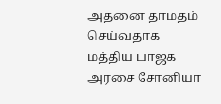அதனை தாமதம் செய்வதாக மத்திய பாஜக அரசை சோனியா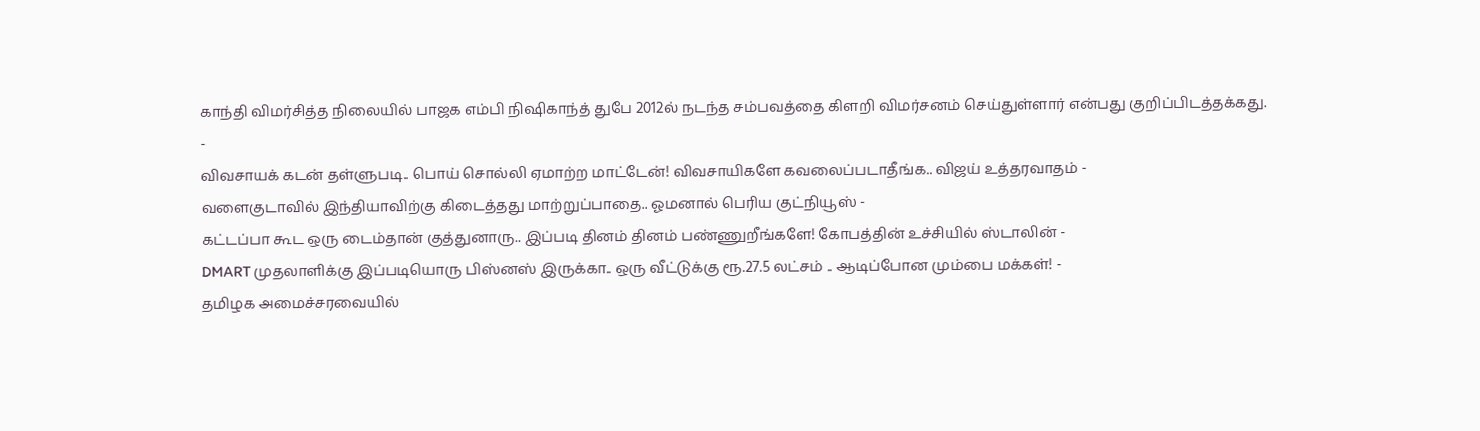காந்தி விமர்சித்த நிலையில் பாஜக எம்பி நிஷிகாந்த் துபே 2012ல் நடந்த சம்பவத்தை கிளறி விமர்சனம் செய்துள்ளார் என்பது குறிப்பிடத்தக்கது.
-
விவசாயக் கடன் தள்ளுபடி.. பொய் சொல்லி ஏமாற்ற மாட்டேன்! விவசாயிகளே கவலைப்படாதீங்க.. விஜய் உத்தரவாதம் -
வளைகுடாவில் இந்தியாவிற்கு கிடைத்தது மாற்றுப்பாதை.. ஓமனால் பெரிய குட்நியூஸ் -
கட்டப்பா கூட ஒரு டைம்தான் குத்துனாரு.. இப்படி தினம் தினம் பண்ணுறீங்களே! கோபத்தின் உச்சியில் ஸ்டாலின் -
DMART முதலாளிக்கு இப்படியொரு பிஸ்னஸ் இருக்கா.. ஒரு வீட்டுக்கு ரூ.27.5 லட்சம் .. ஆடிப்போன மும்பை மக்கள்! -
தமிழக அமைச்சரவையில்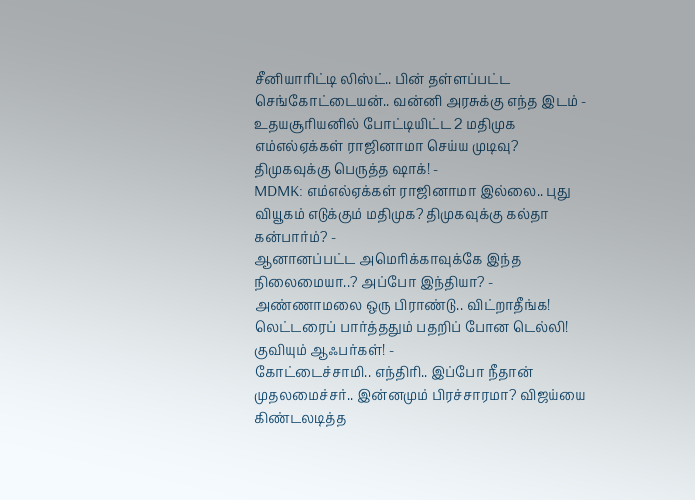சீனியாரிட்டி லிஸ்ட்.. பின் தள்ளப்பட்ட செங்கோட்டையன்.. வன்னி அரசுக்கு எந்த இடம் -
உதயசூரியனில் போட்டியிட்ட 2 மதிமுக எம்எல்ஏக்கள் ராஜினாமா செய்ய முடிவு? திமுகவுக்கு பெருத்த ஷாக்! -
MDMK: எம்எல்ஏக்கள் ராஜினாமா இல்லை.. புது வியூகம் எடுக்கும் மதிமுக? திமுகவுக்கு கல்தா கன்பார்ம்? -
ஆனானப்பட்ட அமெரிக்காவுக்கே இந்த நிலைமையா..? அப்போ இந்தியா? -
அண்ணாமலை ஒரு பிராண்டு.. விட்றாதீங்க! லெட்டரைப் பார்த்ததும் பதறிப் போன டெல்லி! குவியும் ஆஃபர்கள்! -
கோட்டைச்சாமி.. எந்திரி.. இப்போ நீதான் முதலமைச்சர்.. இன்னமும் பிரச்சாரமா? விஜய்யை கிண்டலடித்த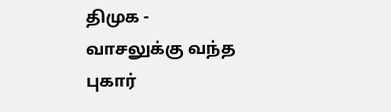திமுக -
வாசலுக்கு வந்த புகார்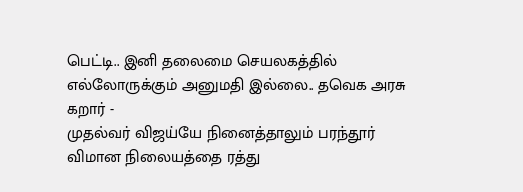பெட்டி.. இனி தலைமை செயலகத்தில் எல்லோருக்கும் அனுமதி இல்லை.. தவெக அரசு கறார் -
முதல்வர் விஜய்யே நினைத்தாலும் பரந்தூர் விமான நிலையத்தை ரத்து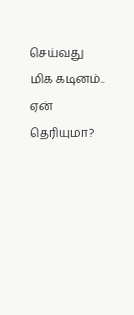செய்வது மிக கடினம்.. ஏன் தெரியுமா?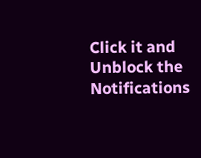Click it and Unblock the Notifications